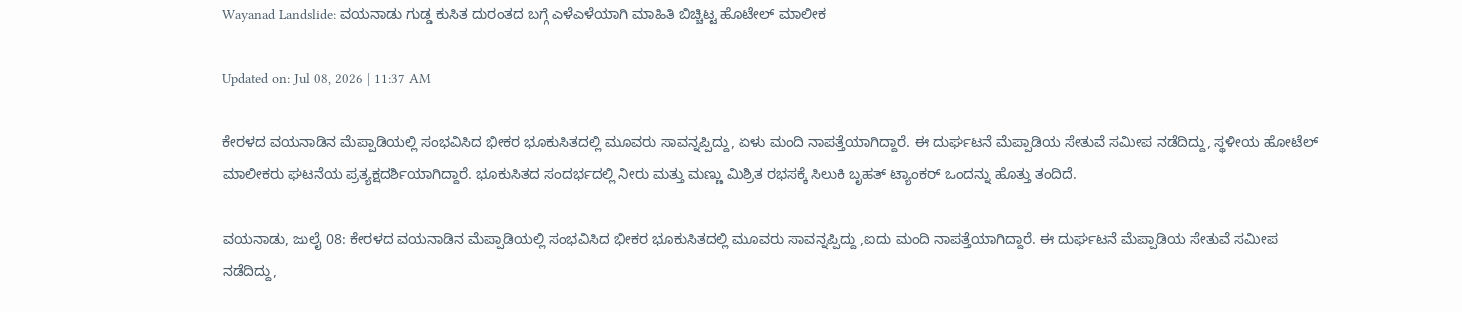Wayanad Landslide: ವಯನಾಡು ಗುಡ್ಡ ಕುಸಿತ ದುರಂತದ ಬಗ್ಗೆ ಎಳೆಎಳೆಯಾಗಿ ಮಾಹಿತಿ ಬಿಚ್ಚಿಟ್ಟ ಹೊಟೇಲ್ ಮಾಲೀಕ

Updated on: Jul 08, 2026 | 11:37 AM

ಕೇರಳದ ವಯನಾಡಿನ ಮೆಪ್ಪಾಡಿಯಲ್ಲಿ ಸಂಭವಿಸಿದ ಭೀಕರ ಭೂಕುಸಿತದಲ್ಲಿ ಮೂವರು ಸಾವನ್ನಪ್ಪಿದ್ದು, ಏಳು ಮಂದಿ ನಾಪತ್ತೆಯಾಗಿದ್ದಾರೆ. ಈ ದುರ್ಘಟನೆ ಮೆಪ್ಪಾಡಿಯ ಸೇತುವೆ ಸಮೀಪ ನಡೆದಿದ್ದು, ಸ್ಥಳೀಯ ಹೋಟೆಲ್ ಮಾಲೀಕರು ಘಟನೆಯ ಪ್ರತ್ಯಕ್ಷದರ್ಶಿಯಾಗಿದ್ದಾರೆ. ಭೂಕುಸಿತದ ಸಂದರ್ಭದಲ್ಲಿ ನೀರು ಮತ್ತು ಮಣ್ಣು ಮಿಶ್ರಿತ ರಭಸಕ್ಕೆ ಸಿಲುಕಿ ಬೃಹತ್ ಟ್ಯಾಂಕರ್ ಒಂದನ್ನು ಹೊತ್ತು ತಂದಿದೆ.

ವಯನಾಡು, ಜುಲೈ 08: ಕೇರಳದ ವಯನಾಡಿನ ಮೆಪ್ಪಾಡಿಯಲ್ಲಿ ಸಂಭವಿಸಿದ ಭೀಕರ ಭೂಕುಸಿತದಲ್ಲಿ ಮೂವರು ಸಾವನ್ನಪ್ಪಿದ್ದು ,ಐದು ಮಂದಿ ನಾಪತ್ತೆಯಾಗಿದ್ದಾರೆ. ಈ ದುರ್ಘಟನೆ ಮೆಪ್ಪಾಡಿಯ ಸೇತುವೆ ಸಮೀಪ ನಡೆದಿದ್ದು,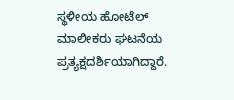ಸ್ಥಳೀಯ ಹೋಟೆಲ್ ಮಾಲೀಕರು ಘಟನೆಯ ಪ್ರತ್ಯಕ್ಷದರ್ಶಿಯಾಗಿದ್ದಾರೆ.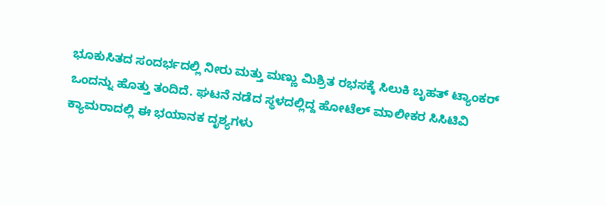ಭೂಕುಸಿತದ ಸಂದರ್ಭದಲ್ಲಿ ನೀರು ಮತ್ತು ಮಣ್ಣು ಮಿಶ್ರಿತ ರಭಸಕ್ಕೆ ಸಿಲುಕಿ ಬೃಹತ್ ಟ್ಯಾಂಕರ್ ಒಂದನ್ನು ಹೊತ್ತು ತಂದಿದೆ. ಘಟನೆ ನಡೆದ ಸ್ಥಳದಲ್ಲಿದ್ದ ಹೋಟೆಲ್ ಮಾಲೀಕರ ಸಿಸಿಟಿವಿ ಕ್ಯಾಮರಾದಲ್ಲಿ ಈ ಭಯಾನಕ ದೃಶ್ಯಗಳು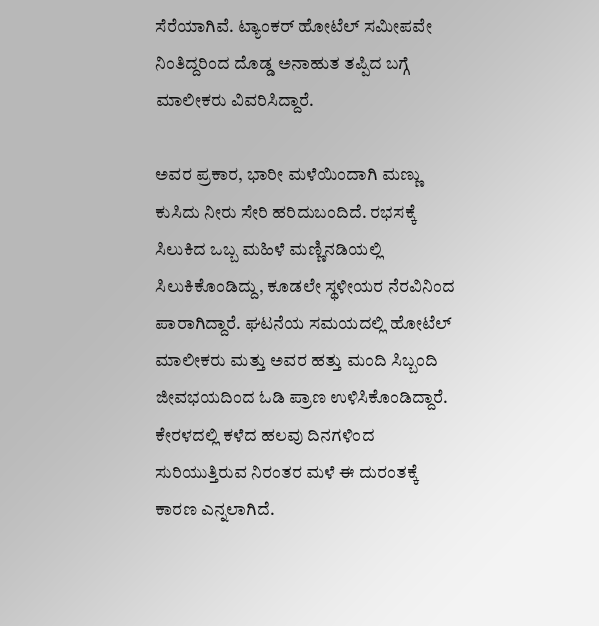ಸೆರೆಯಾಗಿವೆ. ಟ್ಯಾಂಕರ್ ಹೋಟೆಲ್ ಸಮೀಪವೇ ನಿಂತಿದ್ದರಿಂದ ದೊಡ್ಡ ಅನಾಹುತ ತಪ್ಪಿದ ಬಗ್ಗೆ ಮಾಲೀಕರು ವಿವರಿಸಿದ್ದಾರೆ.

ಅವರ ಪ್ರಕಾರ, ಭಾರೀ ಮಳೆಯಿಂದಾಗಿ ಮಣ್ಣು ಕುಸಿದು ನೀರು ಸೇರಿ ಹರಿದುಬಂದಿದೆ. ರಭಸಕ್ಕೆ ಸಿಲುಕಿದ ಒಬ್ಬ ಮಹಿಳೆ ಮಣ್ಣಿನಡಿಯಲ್ಲಿ ಸಿಲುಕಿಕೊಂಡಿದ್ದು, ಕೂಡಲೇ ಸ್ಥಳೀಯರ ನೆರವಿನಿಂದ ಪಾರಾಗಿದ್ದಾರೆ. ಘಟನೆಯ ಸಮಯದಲ್ಲಿ ಹೋಟೆಲ್ ಮಾಲೀಕರು ಮತ್ತು ಅವರ ಹತ್ತು ಮಂದಿ ಸಿಬ್ಬಂದಿ ಜೀವಭಯದಿಂದ ಓಡಿ ಪ್ರಾಣ ಉಳಿಸಿಕೊಂಡಿದ್ದಾರೆ. ಕೇರಳದಲ್ಲಿ ಕಳೆದ ಹಲವು ದಿನಗಳಿಂದ ಸುರಿಯುತ್ತಿರುವ ನಿರಂತರ ಮಳೆ ಈ ದುರಂತಕ್ಕೆ ಕಾರಣ ಎನ್ನಲಾಗಿದೆ.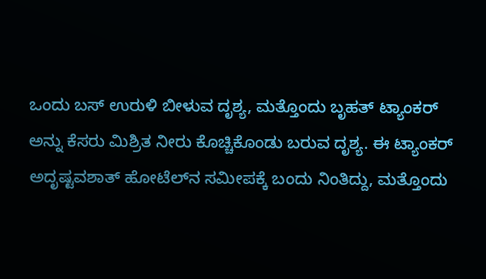ಒಂದು ಬಸ್ ಉರುಳಿ ಬೀಳುವ ದೃಶ್ಯ, ಮತ್ತೊಂದು ಬೃಹತ್ ಟ್ಯಾಂಕರ್ ಅನ್ನು ಕೆಸರು ಮಿಶ್ರಿತ ನೀರು ಕೊಚ್ಚಿಕೊಂಡು ಬರುವ ದೃಶ್ಯ. ಈ ಟ್ಯಾಂಕರ್ ಅದೃಷ್ಟವಶಾತ್ ಹೋಟೆಲ್‌ನ ಸಮೀಪಕ್ಕೆ ಬಂದು ನಿಂತಿದ್ದು, ಮತ್ತೊಂದು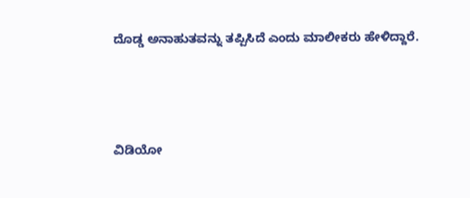ದೊಡ್ಡ ಅನಾಹುತವನ್ನು ತಪ್ಪಿಸಿದೆ ಎಂದು ಮಾಲೀಕರು ಹೇಳಿದ್ದಾರೆ.



ವಿಡಿಯೋ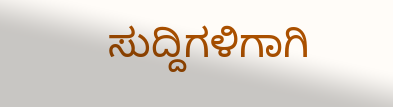ಸುದ್ದಿಗಳಿಗಾಗಿ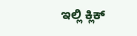ಇಲ್ಲಿ ಕ್ಲಿಕ್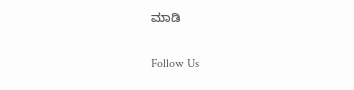ಮಾಡಿ

Follow Us